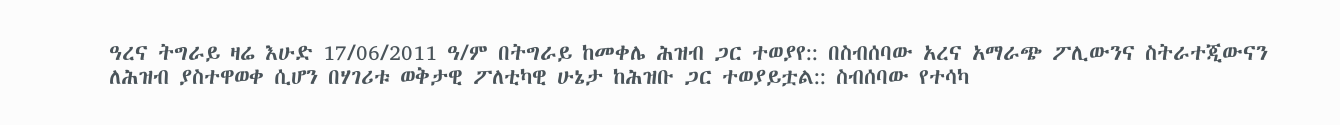ዓረና ትግራይ ዛሬ እሁድ 17/06/2011 ዓ/ም በትግራይ ከመቀሌ ሕዝብ ጋር ተወያየ:: በስብሰባው አረና አማራጭ ፖሊውንና ስትራተጂውናን ለሕዝብ ያስተዋወቀ ሲሆን በሃገሪቱ ወቅታዊ ፖለቲካዊ ሁኔታ ከሕዝቡ ጋር ተወያይቷል:: ስብሰባው የተሳካ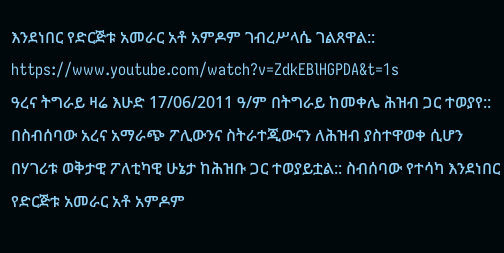እንደነበር የድርጅቱ አመራር አቶ አምዶም ገብረሥላሴ ገልጸዋል::
https://www.youtube.com/watch?v=ZdkEBlHGPDA&t=1s
ዓረና ትግራይ ዛሬ እሁድ 17/06/2011 ዓ/ም በትግራይ ከመቀሌ ሕዝብ ጋር ተወያየ:: በስብሰባው አረና አማራጭ ፖሊውንና ስትራተጂውናን ለሕዝብ ያስተዋወቀ ሲሆን በሃገሪቱ ወቅታዊ ፖለቲካዊ ሁኔታ ከሕዝቡ ጋር ተወያይቷል:: ስብሰባው የተሳካ እንደነበር የድርጅቱ አመራር አቶ አምዶም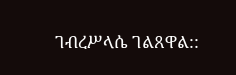ገብረሥላሴ ገልጸዋል::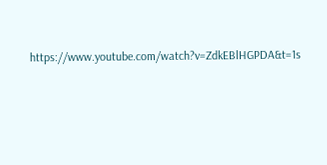https://www.youtube.com/watch?v=ZdkEBlHGPDA&t=1s